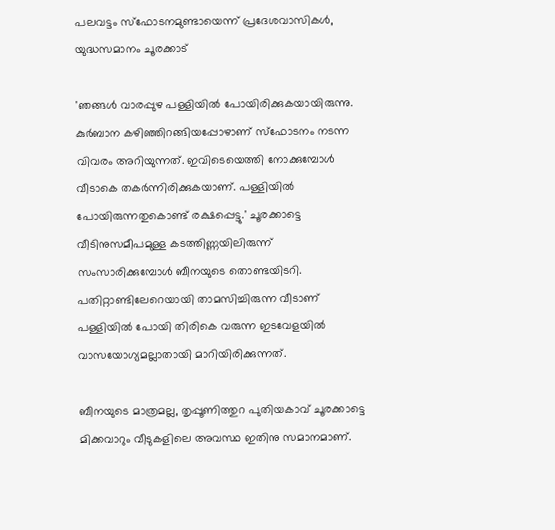പലവട്ടം സ്‌ഫോടനമുണ്ടായെന്ന് പ്രദേശവാസികള്‍, യുദ്ധസമാനം ചൂരക്കാട്

'ഞങ്ങള്‍ വാരപ്പുഴ പള്ളിയില്‍ പോയിരിക്കുകയായിരുന്നു. കുര്‍ബാന കഴിഞ്ഞിറങ്ങിയപ്പോഴാണ് സ്‌ഫോടനം നടന്ന വിവരം അറിയുന്നത്. ഇവിടെയെത്തി നോക്കുമ്പോള്‍ വീടാകെ തകര്‍ന്നിരിക്കുകയാണ്. പള്ളിയില്‍ പോയിരുന്നതുകൊണ്ട് രക്ഷപ്പെട്ടു.' ചൂരക്കാട്ടെ വീടിനുസമീപമുള്ള കടത്തിണ്ണയിലിരുന്ന് സംസാരിക്കുമ്പോള്‍ ബീനയുടെ തൊണ്ടയിടറി. പതിറ്റാണ്ടിലേറെയായി താമസിച്ചിരുന്ന വീടാണ് പള്ളിയില്‍ പോയി തിരികെ വരുന്ന ഇടവേളയില്‍ വാസയോഗ്യമല്ലാതായി മാറിയിരിക്കുന്നത്.

ബീനയുടെ മാത്രമല്ല, തൃപ്പൂണിത്തുറ പുതിയകാവ് ചൂരക്കാട്ടെ മിക്കവാറും വീടുകളിലെ അവസ്ഥ ഇതിനു സമാനമാണ്.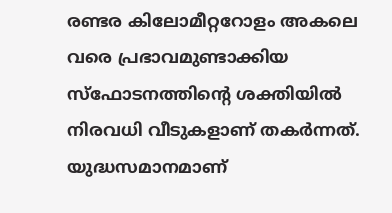രണ്ടര കിലോമീറ്ററോളം അകലെ വരെ പ്രഭാവമുണ്ടാക്കിയ സ്‌ഫോടനത്തിന്റെ ശക്തിയില്‍ നിരവധി വീടുകളാണ് തകര്‍ന്നത്. യുദ്ധസമാനമാണ്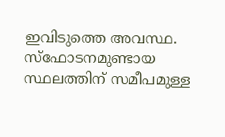ഇവിടുത്തെ അവസ്ഥ. സ്‌ഫോടനമുണ്ടായ സ്ഥലത്തിന് സമീപമുള്ള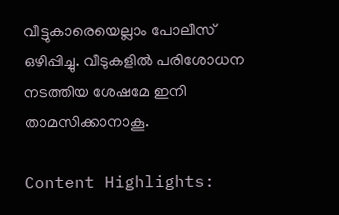വീട്ടുകാരെയെല്ലാം പോലീസ് ഒഴിപ്പിച്ചു. വീടുകളില്‍ പരിശോധന നടത്തിയ ശേഷമേ ഇനി താമസിക്കാനാകൂ.

Content Highlights: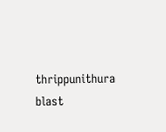thrippunithura blast